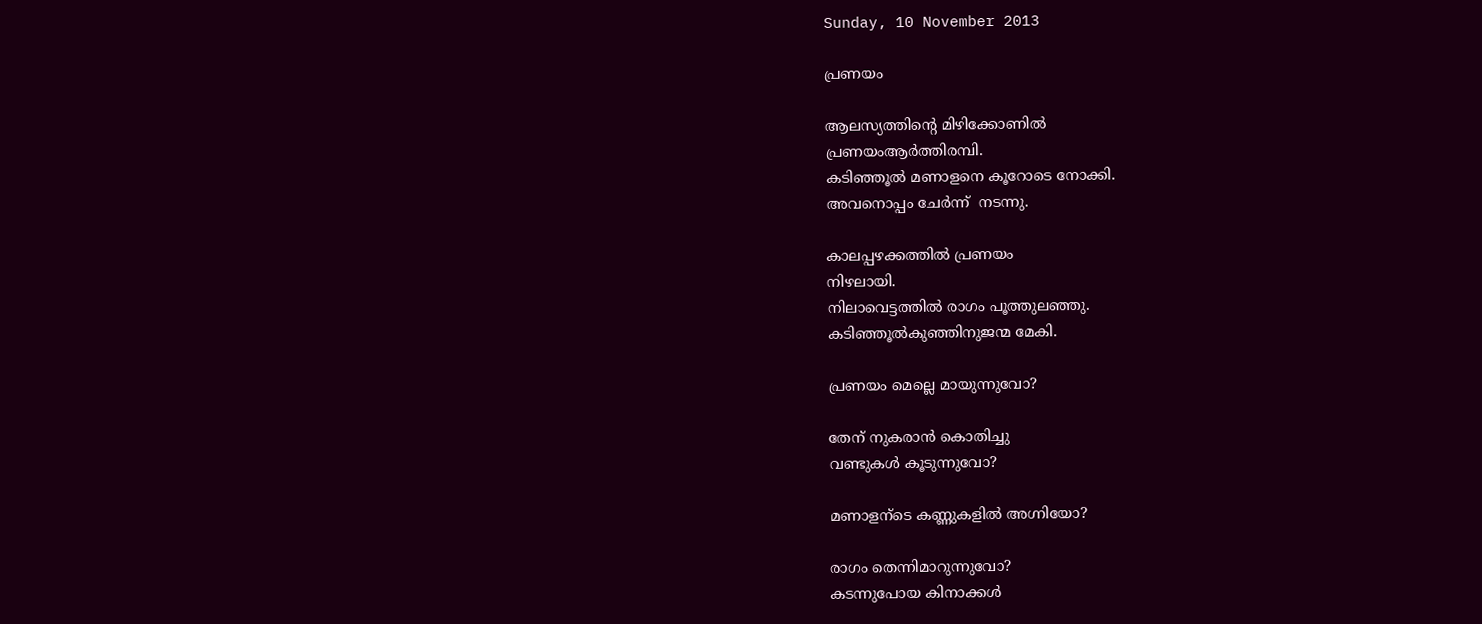Sunday, 10 November 2013

പ്രണയം

ആലസ്യത്തിന്‍റെ മിഴിക്കോണില്‍
പ്രണയംആര്‍ത്തിരമ്പി.
കടിഞ്ഞൂല്‍ മണാളനെ കൂറോടെ നോക്കി.
അവനൊപ്പം ചേര്‍ന്ന്  നടന്നു.

കാലപ്പഴക്കത്തില്‍ പ്രണയം
നിഴലായി.
നിലാവെട്ടത്തില്‍ രാഗം പൂത്തുലഞ്ഞു.
കടിഞ്ഞൂല്‍കുഞ്ഞിനുജന്മ മേകി.

പ്രണയം മെല്ലെ മായുന്നുവോ?

തേന് നുകരാന്‍ കൊതിച്ചു
വണ്ടുകള്‍ കൂടുന്നുവോ?

മണാളന്ടെ കണ്ണുകളില്‍ അഗ്നിയോ?

രാഗം തെന്നിമാറുന്നുവോ?
കടന്നുപോയ കിനാക്കള്‍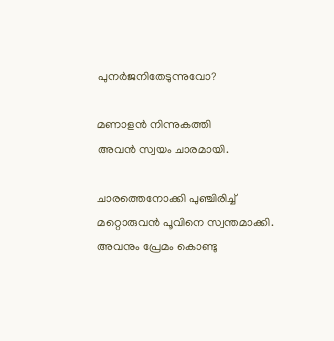പുനര്‍ജനിതേടുന്നുവോ?

മണാളന്‍ നിന്നുകത്തി
അവന്‍ സ്വയം ചാരമായി.

ചാരത്തെനോക്കി പുഞ്ചിരിച്ച്
മറ്റൊരുവന്‍ പൂവിനെ സ്വന്തമാക്കി.
അവനും പ്രേമം കൊണ്ടു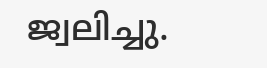ജ്വലിച്ചു.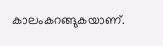കാലംകറങ്ങുകയാണ്.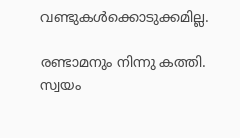വണ്ടുകള്‍ക്കൊടുക്കമില്ല.

രണ്ടാമനും നിന്നു കത്തി.
സ്വയം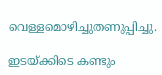വെള്ളമൊഴിച്ചുതണുപ്പിച്ചു.

ഇടയ്ക്കിടെ കണ്ടും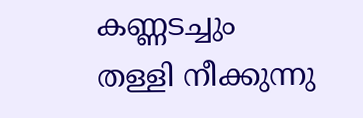കണ്ണടച്ചും
തള്ളി നീക്കുന്നു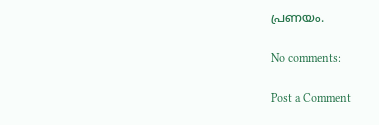പ്രണയം.

No comments:

Post a Comment